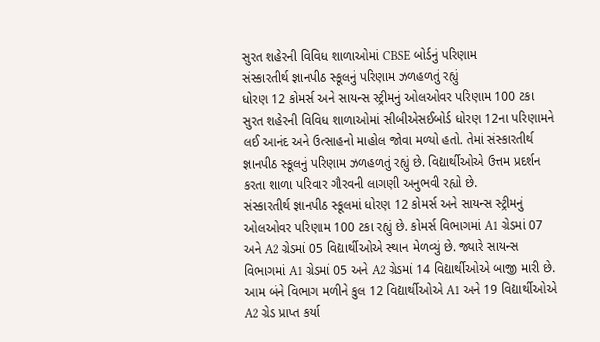સુરત શહેરની વિવિધ શાળાઓમાં CBSE બોર્ડનું પરિણામ
સંસ્કારતીર્થ જ્ઞાનપીઠ સ્કૂલનું પરિણામ ઝળહળતું રહ્યું
ધોરણ 12 કોમર્સ અને સાયન્સ સ્ટ્રીમનું ઓલઓવર પરિણામ 100 ટકા
સુરત શહેરની વિવિધ શાળાઓમાં સીબીએસઈબોર્ડ ધોરણ 12ના પરિણામને લઈ આનંદ અને ઉત્સાહનો માહોલ જોવા મળ્યો હતો. તેમાં સંસ્કારતીર્થ જ્ઞાનપીઠ સ્કૂલનું પરિણામ ઝળહળતું રહ્યું છે. વિદ્યાર્થીઓએ ઉત્તમ પ્રદર્શન કરતા શાળા પરિવાર ગૌરવની લાગણી અનુભવી રહ્યો છે.
સંસ્કારતીર્થ જ્ઞાનપીઠ સ્કૂલમાં ધોરણ 12 કોમર્સ અને સાયન્સ સ્ટ્રીમનું ઓલઓવર પરિણામ 100 ટકા રહ્યું છે. કોમર્સ વિભાગમાં A1 ગ્રેડમાં 07 અને A2 ગ્રેડમાં 05 વિદ્યાર્થીઓએ સ્થાન મેળવ્યું છે. જ્યારે સાયન્સ વિભાગમાં A1 ગ્રેડમાં 05 અને A2 ગ્રેડમાં 14 વિદ્યાર્થીઓએ બાજી મારી છે. આમ બંને વિભાગ મળીને કુલ 12 વિદ્યાર્થીઓએ A1 અને 19 વિદ્યાર્થીઓએ A2 ગ્રેડ પ્રાપ્ત કર્યા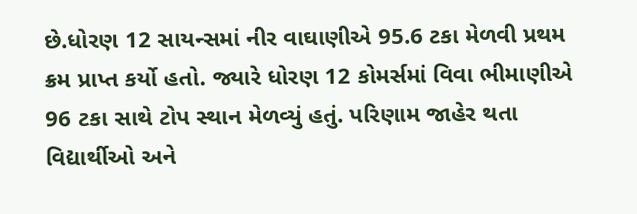છે.ધોરણ 12 સાયન્સમાં નીર વાઘાણીએ 95.6 ટકા મેળવી પ્રથમ ક્રમ પ્રાપ્ત કર્યો હતો. જ્યારે ધોરણ 12 કોમર્સમાં વિવા ભીમાણીએ 96 ટકા સાથે ટોપ સ્થાન મેળવ્યું હતું. પરિણામ જાહેર થતા વિદ્યાર્થીઓ અને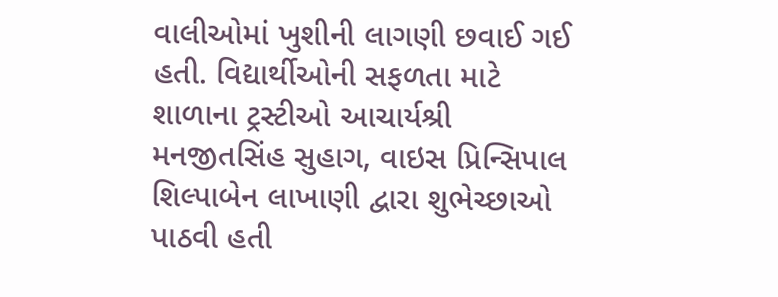વાલીઓમાં ખુશીની લાગણી છવાઈ ગઈ હતી. વિદ્યાર્થીઓની સફળતા માટે શાળાના ટ્રસ્ટીઓ આચાર્યશ્રી મનજીતસિંહ સુહાગ, વાઇસ પ્રિન્સિપાલ શિલ્પાબેન લાખાણી દ્વારા શુભેચ્છાઓ પાઠવી હતી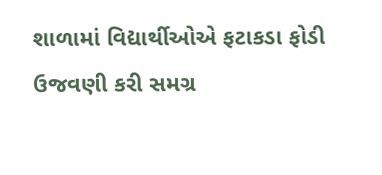શાળામાં વિદ્યાર્થીઓએ ફટાકડા ફોડી ઉજવણી કરી સમગ્ર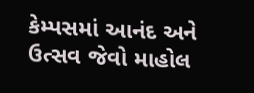કેમ્પસમાં આનંદ અને ઉત્સવ જેવો માહોલ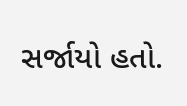સર્જાયો હતો.